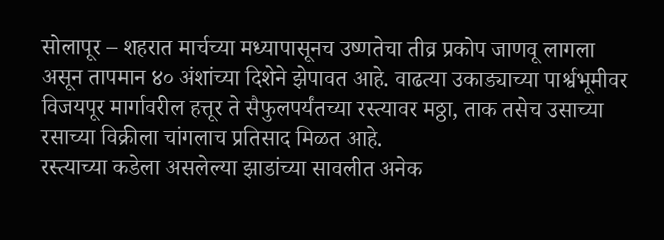सोलापूर – शहरात मार्चच्या मध्यापासूनच उष्णतेचा तीव्र प्रकोप जाणवू लागला असून तापमान ४० अंशांच्या दिशेने झेपावत आहे. वाढत्या उकाड्याच्या पार्श्वभूमीवर विजयपूर मार्गावरील हत्तूर ते सैफुलपर्यंतच्या रस्त्यावर मठ्ठा, ताक तसेच उसाच्या रसाच्या विक्रीला चांगलाच प्रतिसाद मिळत आहे.
रस्त्याच्या कडेला असलेल्या झाडांच्या सावलीत अनेक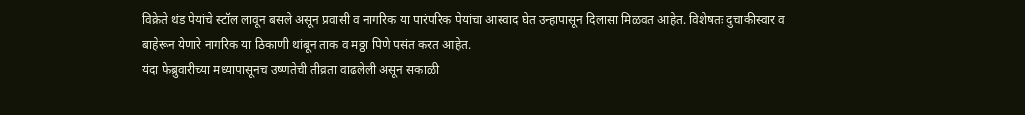विक्रेते थंड पेयांचे स्टॉल लावून बसले असून प्रवासी व नागरिक या पारंपरिक पेयांचा आस्वाद घेत उन्हापासून दिलासा मिळवत आहेत. विशेषतः दुचाकीस्वार व बाहेरून येणारे नागरिक या ठिकाणी थांबून ताक व मठ्ठा पिणे पसंत करत आहेत.
यंदा फेब्रुवारीच्या मध्यापासूनच उष्णतेची तीव्रता वाढलेली असून सकाळी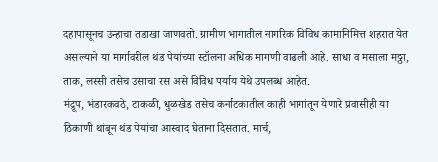दहापासूनच उन्हाचा तडाखा जाणवतो. ग्रामीण भागातील नागरिक विविध कामानिमित्त शहरात येत असल्याने या मार्गावरील थंड पेयांच्या स्टॉलना अधिक मागणी वाढली आहे. साधा व मसाला मठ्ठा, ताक, लस्सी तसेच उसाचा रस असे विविध पर्याय येथे उपलब्ध आहेत.
मंद्रूप, भंडारकवठे, टाकळी, धुळखेड तसेच कर्नाटकातील काही भागांतून येणारे प्रवासीही या ठिकाणी थांबून थंड पेयांचा आस्वाद घेताना दिसतात. मार्च,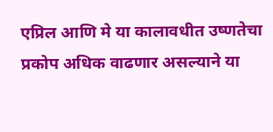एप्रिल आणि मे या कालावधीत उष्णतेचा प्रकोप अधिक वाढणार असल्याने या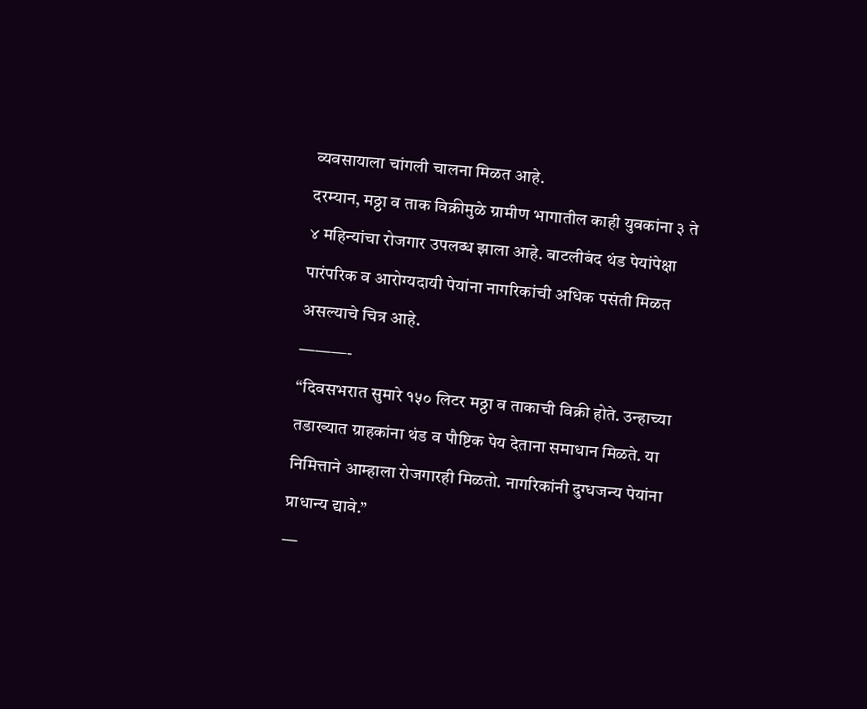व्यवसायाला चांगली चालना मिळत आहे.
दरम्यान, मठ्ठा व ताक विक्रीमुळे ग्रामीण भागातील काही युवकांना ३ ते ४ महिन्यांचा रोजगार उपलब्ध झाला आहे. बाटलीबंद थंड पेयांपेक्षा पारंपरिक व आरोग्यदायी पेयांना नागरिकांची अधिक पसंती मिळत असल्याचे चित्र आहे.
———-
“दिवसभरात सुमारे १५० लिटर मठ्ठा व ताकाची विक्री होते. उन्हाच्या तडाख्यात ग्राहकांना थंड व पौष्टिक पेय देताना समाधान मिळते. या निमित्ताने आम्हाला रोजगारही मिळतो. नागरिकांनी दुग्धजन्य पेयांना प्राधान्य द्यावे.”
—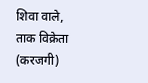शिवा वाले, ताक विक्रेता (करजगी)